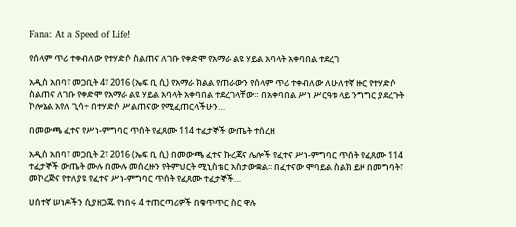Fana: At a Speed of Life!

የሰላም ጥሪ ተቀብለው የተሃድሶ ስልጠና ለገቡ የቀድሞ የአማራ ልዩ ሃይል አባላት አቀባበል ተደረገ

አዲስ አበባ፣ መጋቢት 4፣ 2016 (ኤፍ ቢ ሲ) የአማራ ክልል የጠራውን የሰላም ጥሪ ተቀብለው ለሁለተኛ ዙር የተሃድሶ ስልጠና ለገቡ የቀድሞ የአማራ ልዩ ሃይል አባላት አቀባበል ተደረገላቸው። በአቀባበል ሥነ ሥርዓቱ ላይ ንግግር ያደረጉት ኮሎኔል አየለ ጊሳ÷ በተሃድሶ ሥልጠናው የሚፈጠርላችሁን…

በመውጫ ፈተና የሥነ-ምግባር ጥሰት የፈጸሙ 114 ተፈታኞች ውጤት ተሰረዘ

አዲስ አበባ፣ መጋቢት 2፣ 2016 (ኤፍ ቢ ሲ) በመውጫ ፈተና ኩረጃና ሌሎች የፈተና ሥነ-ምግባር ጥሰት የፈጸሙ 114 ተፈታኞች ውጤት ሙሉ በሙሉ መሰረዙን የትምህርት ሚኒስቴር አስታውቋል፡፡ በፈተናው ሞባይል ስልክ ይዞ በመግባት፣ መኮረጅና የተለያዩ የፈተና ሥነ-ምግባር ጥሰት የፈጸሙ ተፈታኞች…

ሀሰተኛ ሠነዶችን ሲያዘጋጁ የነበሩ 4 ተጠርጣሪዎች በቁጥጥር ስር ዋሉ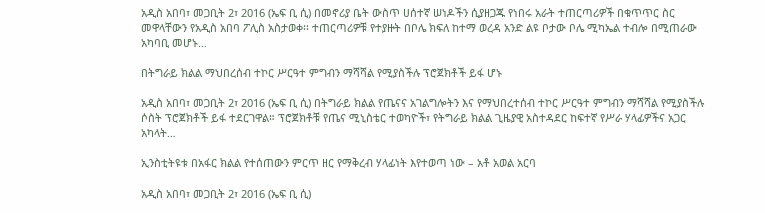አዲስ አበባ፣ መጋቢት 2፣ 2016 (ኤፍ ቢ ሲ) በመኖሪያ ቤት ውስጥ ሀሰተኛ ሠነዶችን ሲያዘጋጁ የነበሩ አራት ተጠርጣሪዎች በቁጥጥር ስር መዋላቸውን የአዲስ አበባ ፖሊስ አስታወቀ፡፡ ተጠርጣሪዎቹ የተያዙት በቦሌ ክፍለ ከተማ ወረዳ አንድ ልዩ ቦታው ቦሌ ሚካኤል ተብሎ በሚጠራው አካባቢ መሆኑ…

በትግራይ ክልል ማህበረሰብ ተኮር ሥርዓተ ምግብን ማሻሻል የሚያስችሉ ፕሮጀክቶች ይፋ ሆኑ

አዲስ አበባ፣ መጋቢት 2፣ 2016 (ኤፍ ቢ ሲ) በትግራይ ክልል የጤናና አገልግሎትን እና የማህበረተሰብ ተኮር ሥርዓተ ምግብን ማሻሻል የሚያስችሉ ሶስት ፕሮጀክቶች ይፋ ተደርገዋል። ፕሮጀክቶቹ የጤና ሚኒስቴር ተወካዮች፣ የትግራይ ክልል ጊዜያዊ አስተዳደር ከፍተኛ የሥራ ሃላፊዎችና አጋር አካላት…

ኢንስቲትዩቱ በአፋር ክልል የተሰጠውን ምርጥ ዘር የማቅረብ ሃላፊነት እየተወጣ ነው – አቶ አወል አርባ

አዲስ አበባ፣ መጋቢት 2፣ 2016 (ኤፍ ቢ ሲ)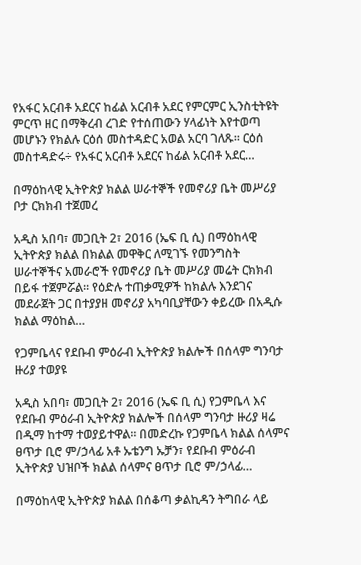የአፋር አርብቶ አደርና ከፊል አርብቶ አደር የምርምር ኢንስቲትዩት ምርጥ ዘር በማቅረብ ረገድ የተሰጠውን ሃላፊነት እየተወጣ መሆኑን የክልሉ ርዕሰ መስተዳድር አወል አርባ ገለጹ፡፡ ርዕሰ መስተዳድሩ÷ የአፋር አርብቶ አደርና ከፊል አርብቶ አደር…

በማዕከላዊ ኢትዮጵያ ክልል ሠራተኞች የመኖሪያ ቤት መሥሪያ ቦታ ርክክብ ተጀመረ

አዲስ አበባ፣ መጋቢት 2፣ 2016 (ኤፍ ቢ ሲ) በማዕከላዊ ኢትዮጵያ ክልል በክልል መዋቅር ለሚገኙ የመንግስት ሠራተኞችና አመራሮች የመኖሪያ ቤት መሥሪያ መሬት ርክክብ በይፋ ተጀምሯል። የዕድሉ ተጠቃሚዎች ከክልሉ እንደገና መደራጀት ጋር በተያያዘ መኖሪያ አካባቢያቸውን ቀይረው በአዲሱ ክልል ማዕከል…

የጋምቤላና የደቡብ ምዕራብ ኢትዮጵያ ክልሎች በሰላም ግንባታ ዙሪያ ተወያዩ

አዲስ አበባ፣ መጋቢት 2፣ 2016 (ኤፍ ቢ ሲ) የጋምቤላ እና የደቡብ ምዕራብ ኢትዮጵያ ክልሎች በሰላም ግንባታ ዙሪያ ዛሬ በዲማ ከተማ ተወያይተዋል፡፡ በመድረኩ የጋምቤላ ክልል ሰላምና ፀጥታ ቢሮ ም/ኃላፊ አቶ ኡቴንግ ኡቻን፣ የደቡብ ምዕራብ ኢትዮጵያ ህዝቦች ክልል ሰላምና ፀጥታ ቢሮ ም/ኃላፊ…

በማዕከላዊ ኢትዮጵያ ክልል በሰቆጣ ቃልኪዳን ትግበራ ላይ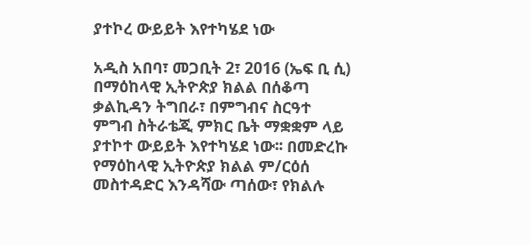ያተኮረ ውይይት እየተካሄደ ነው

አዲስ አበባ፣ መጋቢት 2፣ 2016 (ኤፍ ቢ ሲ) በማዕከላዊ ኢትዮጵያ ክልል በሰቆጣ ቃልኪዳን ትግበራ፣ በምግብና ስርዓተ ምግብ ስትራቴጂ ምክር ቤት ማቋቋም ላይ ያተኮተ ውይይት እየተካሄደ ነው፡፡ በመድረኩ የማዕከላዊ ኢትዮጵያ ክልል ም/ርዕሰ መስተዳድር እንዳሻው ጣሰው፣ የክልሉ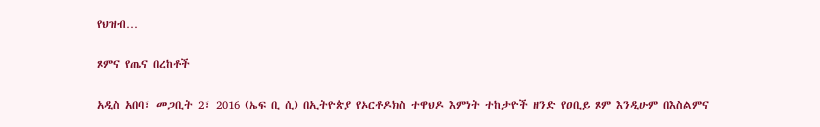የህዝብ…

ጾምና የጤና በረከቶች

አዲስ አበባ፣ መጋቢት 2፣ 2016 (ኤፍ ቢ ሲ) በኢትዮጵያ የኦርቶዶክስ ተዋህዶ እምነት ተከታዮች ዘንድ የዐቢይ ጾም እንዲሁም በእስልምና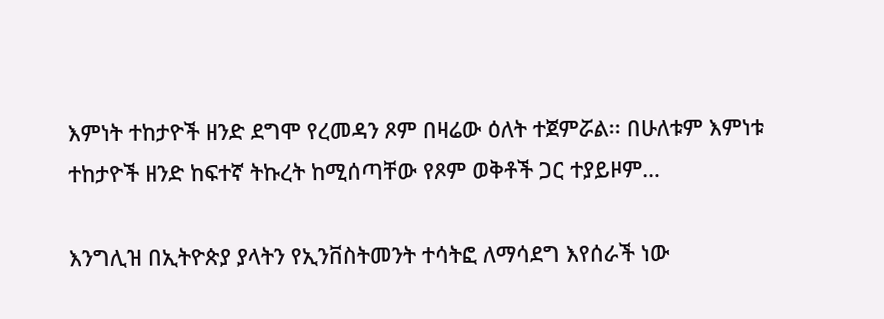እምነት ተከታዮች ዘንድ ደግሞ የረመዳን ጾም በዛሬው ዕለት ተጀምሯል፡፡ በሁለቱም እምነቱ ተከታዮች ዘንድ ከፍተኛ ትኩረት ከሚሰጣቸው የጾም ወቅቶች ጋር ተያይዞም…

እንግሊዝ በኢትዮጵያ ያላትን የኢንቨስትመንት ተሳትፎ ለማሳደግ እየሰራች ነው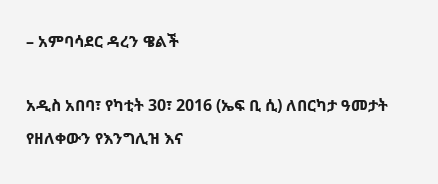– አምባሳደር ዳረን ዌልች

አዲስ አበባ፣ የካቲት 30፣ 2016 (ኤፍ ቢ ሲ) ለበርካታ ዓመታት የዘለቀውን የእንግሊዝ እና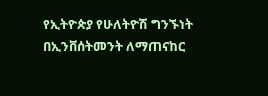የኢትዮጵያ የሁለትዮሽ ግንኙነት በኢንቨሰትመንት ለማጠናከር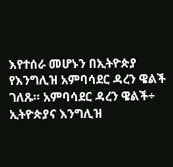እየተሰራ መሆኑን በኢትዮጵያ የእንግሊዝ አምባሳደር ዳረን ዌልች ገለጹ። አምባሳደር ዳረን ዌልች÷ ኢትዮጵያና እንግሊዝ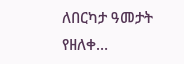ለበርካታ ዓመታት የዘለቀ…